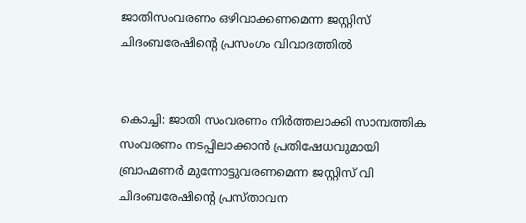ജാതിസംവരണം ഒഴിവാക്കണമെന്ന ജസ്റ്റിസ് ചിദംബരേഷിന്‍റെ പ്രസംഗം വിവാദത്തില്‍


കൊച്ചി: ജാതി സംവരണം നിര്‍ത്തലാക്കി സാമ്പത്തിക സംവരണം നടപ്പിലാക്കാന്‍ പ്രതിഷേധവുമായി ബ്രാഹ്മണര്‍ മുന്നോട്ടുവരണമെന്ന ജസ്റ്റിസ് വി ചിദംബരേഷിന്‍റെ പ്രസ്താവന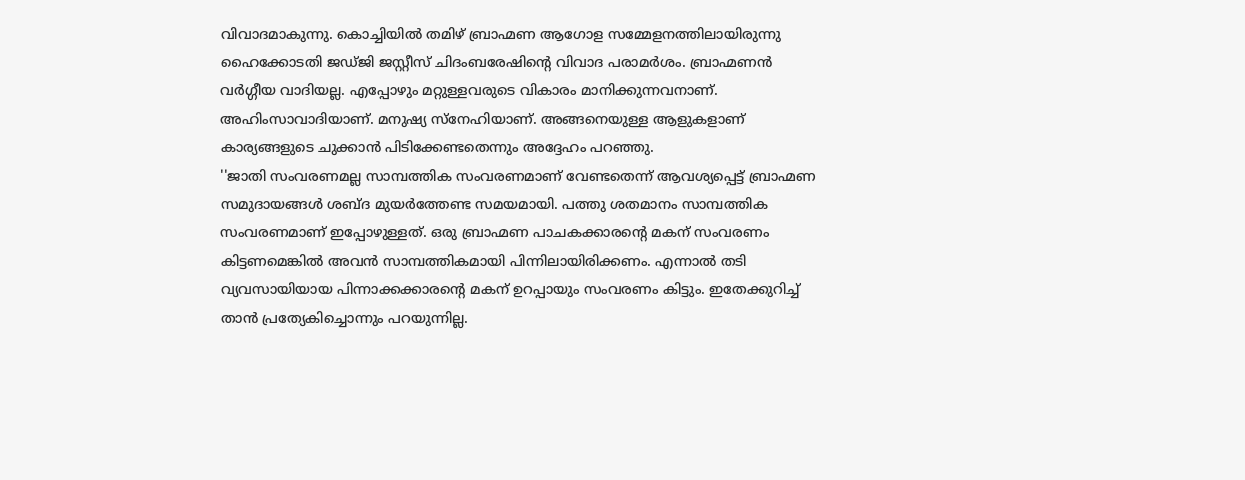വിവാദമാകുന്നു. കൊച്ചിയിൽ തമിഴ് ബ്രാഹ്മണ ആഗോള സമ്മേളനത്തിലായിരുന്നു ഹൈക്കോടതി ജഡ്ജി ജസ്റ്റീസ് ചിദംബരേഷിന്‍റെ വിവാദ പരാമർശം. ബ്രാഹ്മണന്‍ വര്‍ഗ്ഗീയ വാദിയല്ല. എപ്പോഴും മറ്റുള്ളവരുടെ വികാരം മാനിക്കുന്നവനാണ്. അഹിംസാവാദിയാണ്. മനുഷ്യ സ്നേഹിയാണ്. അങ്ങനെയുള്ള ആളുകളാണ് കാര്യങ്ങളുടെ ചുക്കാന്‍ പിടിക്കേണ്ടതെന്നും അദ്ദേഹം പറഞ്ഞു.
''ജാതി സംവരണമല്ല സാമ്പത്തിക സംവരണമാണ് വേണ്ടതെന്ന് ആവശ്യപ്പെട്ട് ബ്രാഹ്മണ സമുദായങ്ങൾ ശബ്ദ മുയർത്തേണ്ട സമയമായി. പത്തു ശതമാനം സാമ്പത്തിക സംവരണമാണ് ഇപ്പോഴുള്ളത്. ഒരു ബ്രാഹ്മണ പാചകക്കാരന്‍റെ മകന് സംവരണം കിട്ടണമെങ്കിൽ അവൻ സാമ്പത്തികമായി പിന്നിലായിരിക്കണം. എന്നാൽ തടി വ്യവസായിയായ പിന്നാക്കക്കാരന്‍റെ മകന് ഉറപ്പായും സംവരണം കിട്ടും. ഇതേക്കുറിച്ച് താൻ പ്രത്യേകിച്ചൊന്നും പറയുന്നില്ല.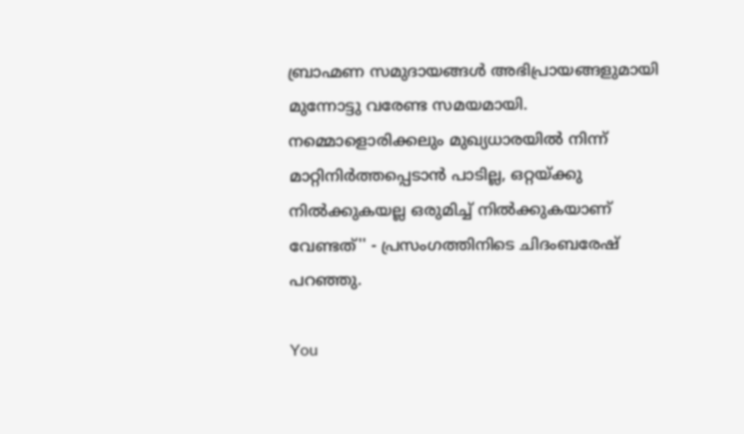ബ്രാഹ്മണ സമുദായങ്ങൾ അഭിപ്രായങ്ങളുമായി മുന്നോട്ടു വരേണ്ട സമയമായി. നമ്മൊളൊരിക്കലും മുഖ്യധാരയിൽ നിന്ന് മാറ്റിനിർത്തപ്പെടാൻ പാടില്ല, ഒറ്റയ്ക്കു നിൽക്കുകയല്ല ഒരുമിച്ച് നിൽക്കുകയാണ് വേണ്ടത്'' - പ്രസംഗത്തിനിടെ ചിദംബരേഷ് പറഞ്ഞു.

You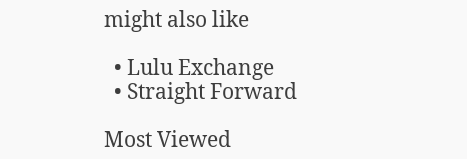might also like

  • Lulu Exchange
  • Straight Forward

Most Viewed